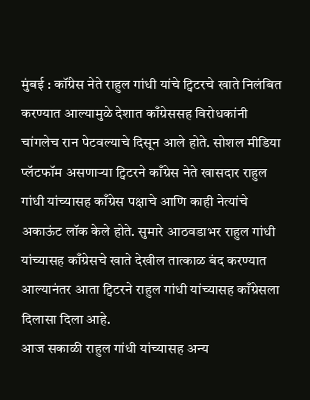मुंबई : कॉंग्रेस नेते राहुल गांधी यांचे ट्विटरचे खाते निलंबित करण्यात आल्यामुळे देशात काँग्रेससह विरोधकांनी चांगलेच रान पेटवल्याचे दिसून आले होते. सोशल मीडिया प्लॅटफॉम असणाऱ्या ट्विटरने काँग्रेस नेते खासदार राहुल गांधी यांच्यासह काँग्रेस पक्षाचे आणि काही नेत्यांचे अकाऊंट लॉक केले होते. सुमारे आठवडाभर राहुल गांधी यांच्यासह काँग्रेसचे खाते देखील तात्काळ बंद करण्यात आल्यानंतर आता ट्विटरने राहुल गांधी यांच्यासह काँग्रेसला दिलासा दिला आहे.
आज सकाळी राहुल गांधी यांच्यासह अन्य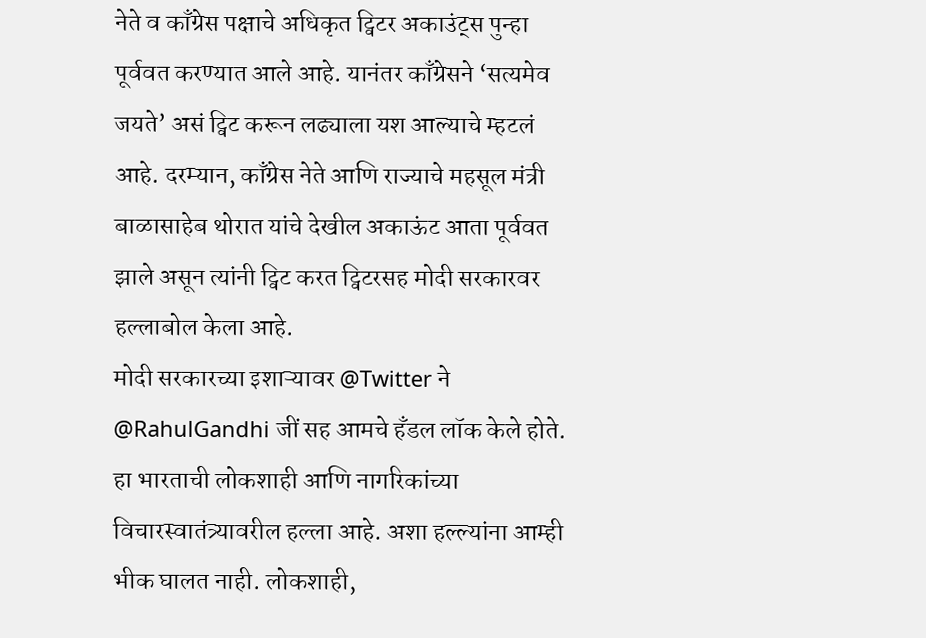नेते व काँग्रेस पक्षाचे अधिकृत ट्विटर अकाउंट्स पुन्हा पूर्ववत करण्यात आले आहे. यानंतर काँग्रेसने ‘सत्यमेव जयते’ असं ट्विट करून लढ्याला यश आल्याचे म्हटलं आहे. दरम्यान, काँग्रेस नेते आणि राज्याचे महसूल मंत्री बाळासाहेब थोरात यांचे देखील अकाऊंट आता पूर्ववत झाले असून त्यांनी ट्विट करत ट्विटरसह मोदी सरकारवर हल्लाबोल केला आहे.
मोदी सरकारच्या इशाऱ्यावर @Twitter ने @RahulGandhi जीं सह आमचे हँडल लॉक केले होते. हा भारताची लोकशाही आणि नागरिकांच्या विचारस्वातंत्र्यावरील हल्ला आहे. अशा हल्ल्यांना आम्ही भीक घालत नाही. लोकशाही,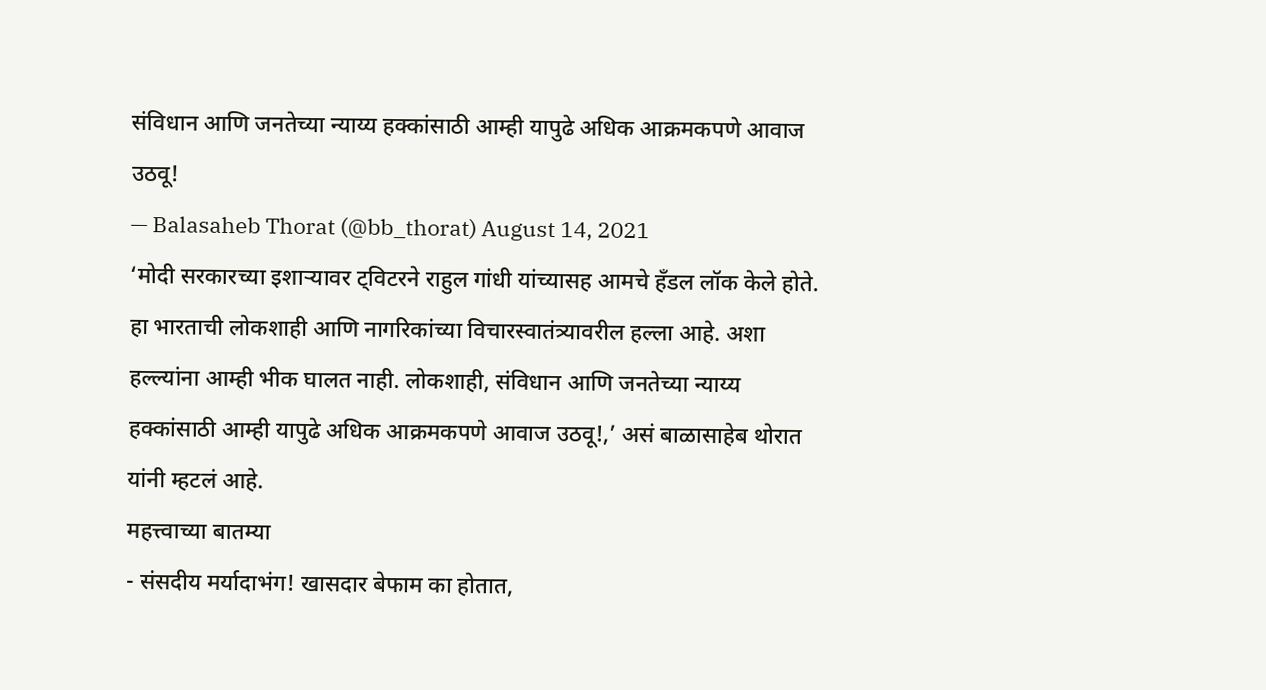संविधान आणि जनतेच्या न्याय्य हक्कांसाठी आम्ही यापुढे अधिक आक्रमकपणे आवाज उठवू!
— Balasaheb Thorat (@bb_thorat) August 14, 2021
‘मोदी सरकारच्या इशाऱ्यावर ट्विटरने राहुल गांधी यांच्यासह आमचे हँडल लॉक केले होते. हा भारताची लोकशाही आणि नागरिकांच्या विचारस्वातंत्र्यावरील हल्ला आहे. अशा हल्ल्यांना आम्ही भीक घालत नाही. लोकशाही, संविधान आणि जनतेच्या न्याय्य हक्कांसाठी आम्ही यापुढे अधिक आक्रमकपणे आवाज उठवू!,’ असं बाळासाहेब थोरात यांनी म्हटलं आहे.
महत्त्वाच्या बातम्या
- संसदीय मर्यादाभंग! खासदार बेफाम का होतात,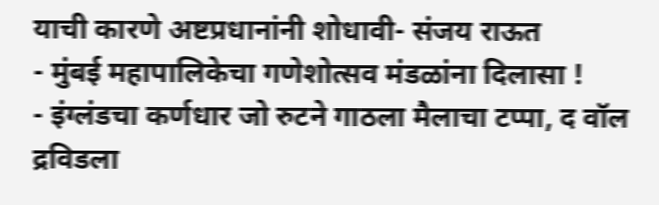याची कारणे अष्टप्रधानांनी शोधावी- संजय राऊत
- मुंबई महापालिकेचा गणेशोत्सव मंडळांना दिलासा !
- इंग्लंडचा कर्णधार जो रुटने गाठला मैलाचा टप्पा, द वॉल द्रविडला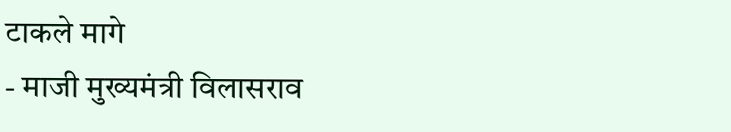टाकले मागे
- माजी मुख्यमंत्री विलासराव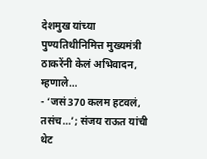देशमुख यांच्या पुण्यतिथीनिमित्त मुख्यमंत्री ठाकरेंनी केलं अभिवादन, म्हणाले…
- ‘जसं 370 कलम हटवलं, तसंच…’; संजय राऊत यांची थेट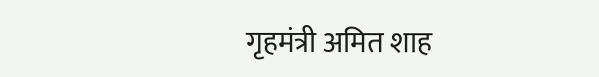गृहमंत्री अमित शाह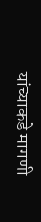यांच्याकडे मागणी